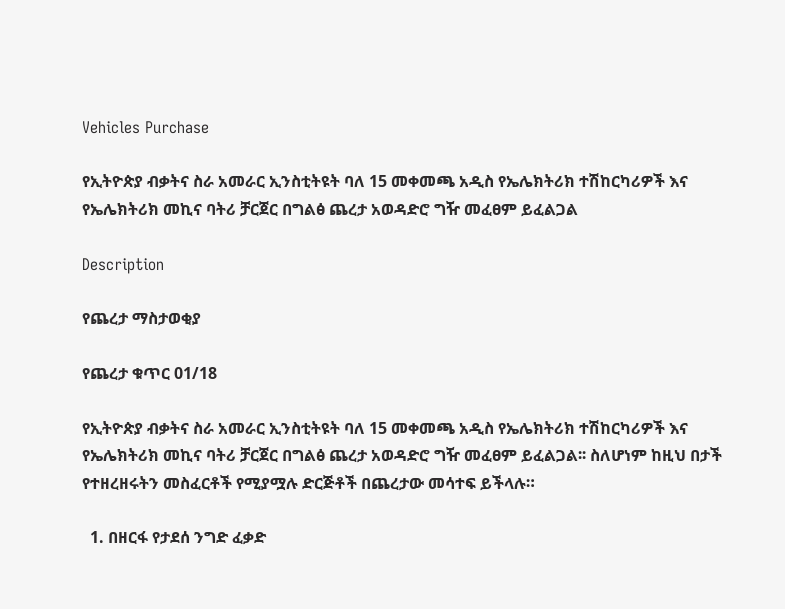Vehicles Purchase

የኢትዮጵያ ብቃትና ስራ አመራር ኢንስቲትዩት ባለ 15 መቀመጫ አዲስ የኤሌክትሪክ ተሽከርካሪዎች እና የኤሌክትሪክ መኪና ባትሪ ቻርጀር በግልፅ ጨረታ አወዳድሮ ግዥ መፈፀም ይፈልጋል

Description

የጨረታ ማስታወቂያ

የጨረታ ቁጥር 01/18

የኢትዮጵያ ብቃትና ስራ አመራር ኢንስቲትዩት ባለ 15 መቀመጫ አዲስ የኤሌክትሪክ ተሽከርካሪዎች እና የኤሌክትሪክ መኪና ባትሪ ቻርጀር በግልፅ ጨረታ አወዳድሮ ግዥ መፈፀም ይፈልጋል፡፡ ስለሆነም ከዚህ በታች የተዘረዘሩትን መስፈርቶች የሚያሟሉ ድርጅቶች በጨረታው መሳተፍ ይችላሉ።

  1. በዘርፋ የታደሰ ንግድ ፈቃድ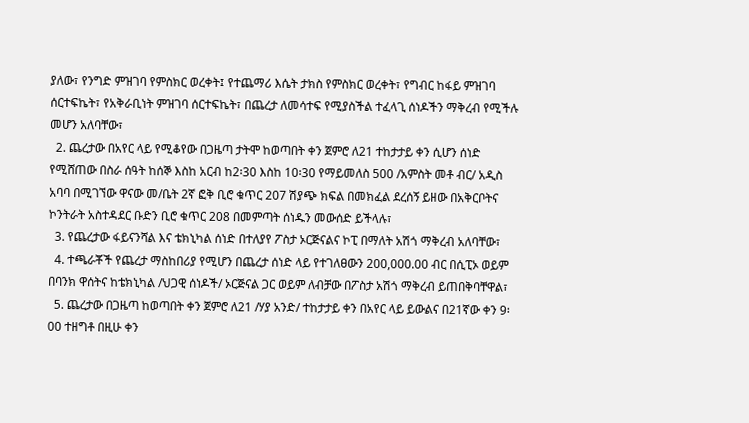ያለው፣ የንግድ ምዝገባ የምስክር ወረቀት፤ የተጨማሪ እሴት ታክስ የምስክር ወረቀት፣ የግብር ከፋይ ምዝገባ ሰርተፍኬት፣ የአቅራቢነት ምዝገባ ሰርተፍኬት፣ በጨረታ ለመሳተፍ የሚያስችል ተፈላጊ ሰነዶችን ማቅረብ የሚችሉ መሆን አለባቸው፣
  2. ጨረታው በአየር ላይ የሚቆየው በጋዜጣ ታትሞ ከወጣበት ቀን ጀምሮ ለ21 ተከታታይ ቀን ሲሆን ሰነድ የሚሸጠው በስራ ሰዓት ከሰኞ እስከ አርብ ከ2፡30 እስከ 10፡30 የማይመለስ 500 /አምስት መቶ ብር/ አዲስ አባባ በሚገኘው ዋናው መ/ቤት 2ኛ ፎቅ ቢሮ ቁጥር 207 ሽያጭ ክፍል በመክፈል ደረሰኝ ይዘው በአቅርቦትና ኮንትራት አስተዳደር ቡድን ቢሮ ቁጥር 208 በመምጣት ሰነዱን መውሰድ ይችላሉ፣
  3. የጨረታው ፋይናንሻል እና ቴክኒካል ሰነድ በተለያየ ፖስታ ኦርጅናልና ኮፒ በማለት አሽጎ ማቅረብ አለባቸው፣
  4. ተጫራቾች የጨረታ ማስከበሪያ የሚሆን በጨረታ ሰነድ ላይ የተገለፀውን 200,000.00 ብር በሲፒኦ ወይም በባንክ ዋሰትና ከቴክኒካል /ህጋዊ ሰነዶች/ ኦርጅናል ጋር ወይም ለብቻው በፖስታ አሽጎ ማቅረብ ይጠበቅባቸዋል፣
  5. ጨረታው በጋዜጣ ከወጣበት ቀን ጀምሮ ለ21 /ሃያ አንድ/ ተከታታይ ቀን በአየር ላይ ይውልና በ21ኛው ቀን 9፡00 ተዘግቶ በዚሁ ቀን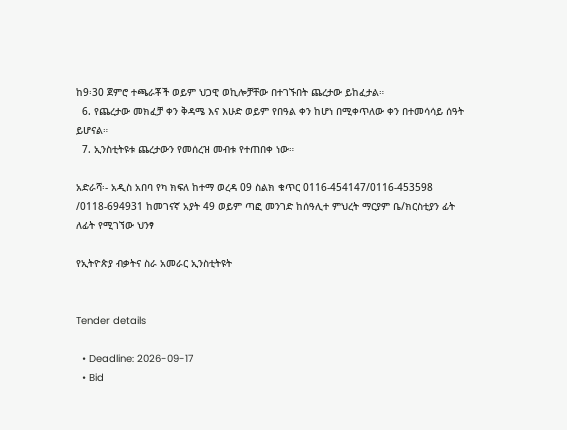ከ9፡30 ጀምሮ ተጫራቾች ወይም ህጋዊ ወኪሎቻቸው በተገኙበት ጨረታው ይከፈታል።
  6. የጨረታው መክፈቻ ቀን ቅዳሜ እና እሁድ ወይም የበዓል ቀን ከሆነ በሚቀጥለው ቀን በተመሳሳይ ሰዓት ይሆናል።
  7. ኢንስቲትዩቱ ጨረታውን የመሰረዝ መብቱ የተጠበቀ ነው።

አድራሻ፡- አዲስ አበባ የካ ክፍለ ከተማ ወረዳ 09 ስልክ ቁጥር 0116-454147/0116-453598 /0118-694931 ከመገናኛ አያት 49 ወይም ጣፎ መንገድ ከሰዓሊተ ምህረት ማርያም ቤ/ክርስቲያን ፊት ለፊት የሚገኘው ህንፃ

የኢትዮጵያ ብቃትና ስራ አመራር ኢንስቲትዩት


Tender details

  • Deadline: 2026-09-17
  • Bid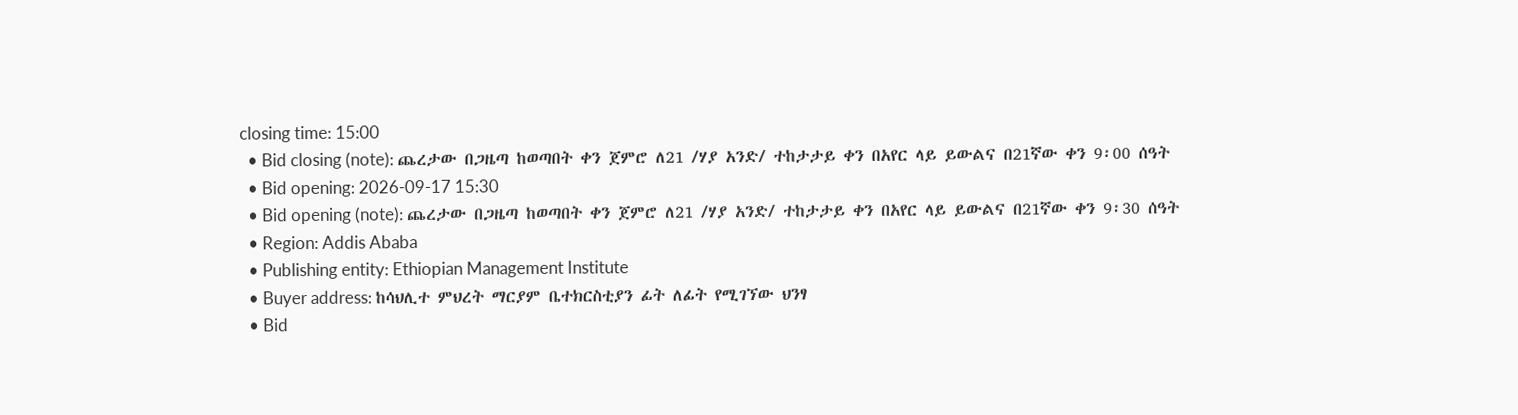closing time: 15:00
  • Bid closing (note): ጨረታው በጋዜጣ ከወጣበት ቀን ጀምሮ ለ21 /ሃያ አንድ/ ተከታታይ ቀን በአየር ላይ ይውልና በ21ኛው ቀን 9፡00 ሰዓት
  • Bid opening: 2026-09-17 15:30
  • Bid opening (note): ጨረታው በጋዜጣ ከወጣበት ቀን ጀምሮ ለ21 /ሃያ አንድ/ ተከታታይ ቀን በአየር ላይ ይውልና በ21ኛው ቀን 9፡30 ሰዓት
  • Region: Addis Ababa
  • Publishing entity: Ethiopian Management Institute
  • Buyer address: ከሳህሊተ ምህረት ማርያም ቤተክርስቲያን ፊት ለፊት የሚገኘው ህንፃ
  • Bid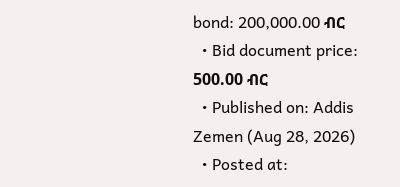bond: 200,000.00 ብር
  • Bid document price: 500.00 ብር
  • Published on: Addis Zemen (Aug 28, 2026)
  • Posted at: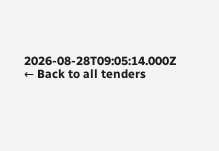2026-08-28T09:05:14.000Z
← Back to all tenders